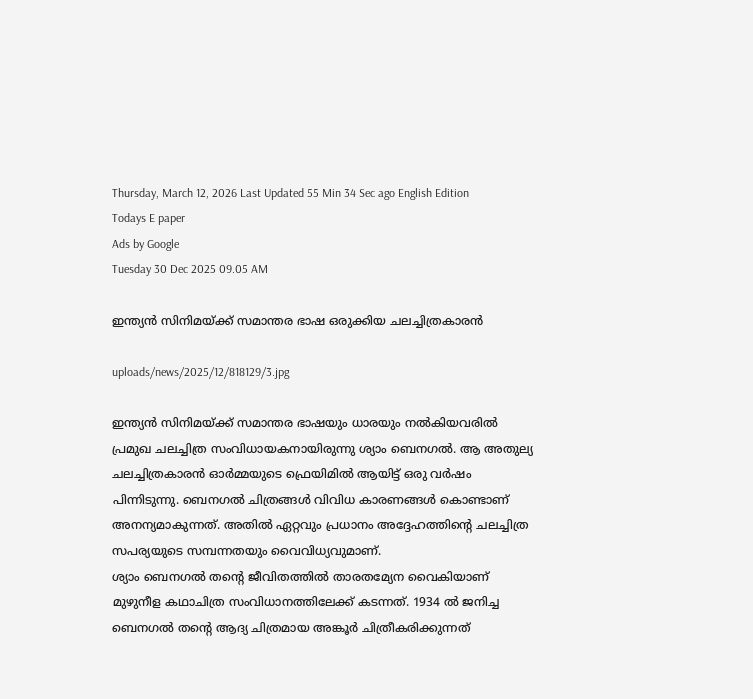Thursday, March 12, 2026 Last Updated 55 Min 34 Sec ago English Edition
Todays E paper
Ads by Google
Tuesday 30 Dec 2025 09.05 AM

ഇന്ത്യന്‍ സിനിമയ്‌ക്ക്‌ സമാന്തര ഭാഷ ഒരുക്കിയ ചലച്ചിത്രകാരന്‍

uploads/news/2025/12/818129/3.jpg

ഇന്ത്യന്‍ സിനിമയ്‌ക്ക്‌ സമാന്തര ഭാഷയും ധാരയും നല്‍കിയവരില്‍ പ്രമുഖ ചലച്ചിത്ര സംവിധായകനായിരുന്നു ശ്യാം ബെനഗല്‍. ആ അതുല്യ ചലച്ചിത്രകാരന്‍ ഓര്‍മ്മയുടെ ഫ്രെയിമില്‍ ആയിട്ട്‌ ഒരു വര്‍ഷം പിന്നിടുന്നു. ബെനഗല്‍ ചിത്രങ്ങള്‍ വിവിധ കാരണങ്ങള്‍ കൊണ്ടാണ്‌ അനന്യമാകുന്നത്‌. അതില്‍ ഏറ്റവും പ്രധാനം അദ്ദേഹത്തിന്റെ ചലച്ചിത്ര സപര്യയുടെ സമ്പന്നതയും വൈവിധ്യവുമാണ്‌.
ശ്യാം ബെനഗല്‍ തന്റെ ജീവിതത്തില്‍ താരതമ്യേന വൈകിയാണ്‌ മുഴുനീള കഥാചിത്ര സംവിധാനത്തിലേക്ക്‌ കടന്നത്‌. 1934 ല്‍ ജനിച്ച ബെനഗല്‍ തന്റെ ആദ്യ ചിത്രമായ അങ്കൂര്‍ ചിത്രീകരിക്കുന്നത്‌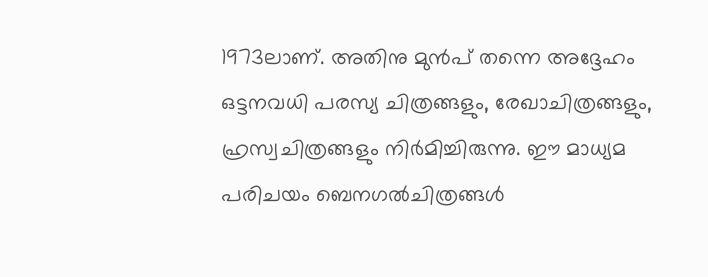1973ലാണ്‌. അതിനു മുന്‍പ്‌ തന്നെ അദ്ദേഹം ഒട്ടനവധി പരസ്യ ചിത്രങ്ങളും, രേഖാചിത്രങ്ങളും, ഹ്രസ്വചിത്രങ്ങളും നിര്‍മിച്ചിരുന്നു. ഈ മാധ്യമ പരിചയം ബെനഗല്‍ചിത്രങ്ങള്‍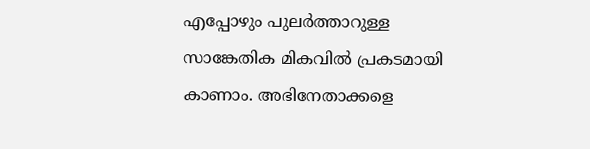എപ്പോഴും പുലര്‍ത്താറുള്ള സാങ്കേതിക മികവില്‍ പ്രകടമായി കാണാം. അഭിനേതാക്കളെ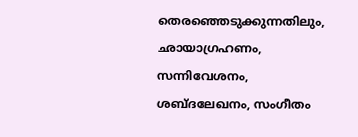തെരഞ്ഞെടുക്കുന്നതിലും, ഛായാഗ്രഹണം, സന്നിവേശനം, ശബ്‌ദലേഖനം, സംഗീതം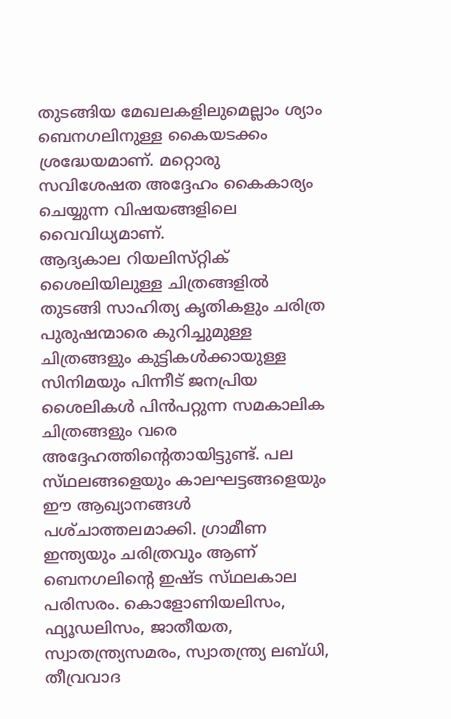തുടങ്ങിയ മേഖലകളിലുമെല്ലാം ശ്യാം ബെനഗലിനുള്ള കൈയടക്കം ശ്രദ്ധേയമാണ്‌. മറ്റൊരു സവിശേഷത അദ്ദേഹം കൈകാര്യം ചെയ്യുന്ന വിഷയങ്ങളിലെ വൈവിധ്യമാണ്‌.
ആദ്യകാല റിയലിസ്‌റ്റിക്‌ ശൈലിയിലുള്ള ചിത്രങ്ങളില്‍ തുടങ്ങി സാഹിത്യ കൃതികളും ചരിത്ര പുരുഷന്മാരെ കുറിച്ചുമുള്ള ചിത്രങ്ങളും കുട്ടികള്‍ക്കായുള്ള സിനിമയും പിന്നീട്‌ ജനപ്രിയ ശൈലികള്‍ പിന്‍പറ്റുന്ന സമകാലിക ചിത്രങ്ങളും വരെ അദ്ദേഹത്തിന്റെതായിട്ടുണ്ട്‌. പല സ്‌ഥലങ്ങളെയും കാലഘട്ടങ്ങളെയും ഈ ആഖ്യാനങ്ങള്‍ പശ്‌ചാത്തലമാക്കി. ഗ്രാമീണ ഇന്ത്യയും ചരിത്രവും ആണ്‌ ബെനഗലിന്റെ ഇഷ്‌ട സ്‌ഥലകാല പരിസരം. കൊളോണിയലിസം, ഫ്യൂഡലിസം, ജാതീയത, സ്വാതന്ത്ര്യസമരം, സ്വാതന്ത്ര്യ ലബ്‌ധി, തീവ്രവാദ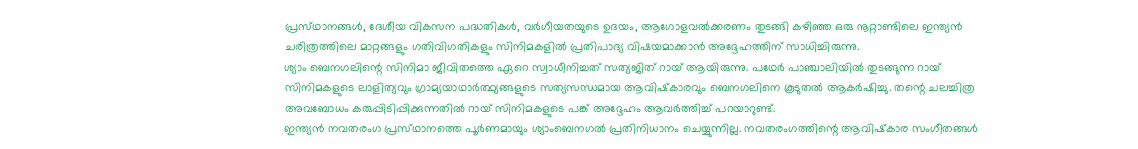പ്രസ്‌ഥാനങ്ങള്‍, ദേശീയ വികസന പദ്ധതികള്‍, വര്‍ഗീയതയുടെ ഉദയം, ആഗോളവല്‍ക്കരണം തുടങ്ങി കഴിഞ്ഞ ഒരു നൂറ്റാണ്ടിലെ ഇന്ത്യന്‍ ചരിത്രത്തിലെ മാറ്റങ്ങളും ഗതിവിഗതികളും സിനിമകളില്‍ പ്രതിപാദ്യ വിഷയമാക്കാന്‍ അദ്ദേഹത്തിന്‌ സാധിച്ചിരുന്നു.
ശ്യാം ബെനഗലിന്റെ സിനിമാ ജീവിതത്തെ ഏറെ സ്വാധീനിച്ചത്‌ സത്യജിത്‌ റായ്‌ ആയിരുന്നു. പഥേര്‍ പാഞ്ചാലിയില്‍ തുടങ്ങുന്ന റായ്‌ സിനിമകളുടെ ലാളിത്യവും ഗ്രാമ്യയാഥാര്‍ത്ഥ്യങ്ങളുടെ സത്യസന്ധമായ ആവിഷ്‌കാരവും ബെനഗലിനെ കൂടുതല്‍ ആകര്‍ഷിച്ചു. തന്റെ ചലച്ചിത്ര അവബോധം കരുപ്പിടിപ്പിക്കുന്നതില്‍ റായ്‌ സിനിമകളുടെ പങ്ക്‌ അദ്ദേഹം ആവര്‍ത്തിച്ച്‌ പറയാറുണ്ട്‌.
ഇന്ത്യന്‍ നവതരംഗ പ്രസ്‌ഥാനത്തെ പൂര്‍ണമായും ശ്യാംബെനഗല്‍ പ്രതിനിധാനം ചെയ്യുന്നില്ല. നവതരംഗത്തിന്റെ ആവിഷ്‌കാര സംഗീതങ്ങള്‍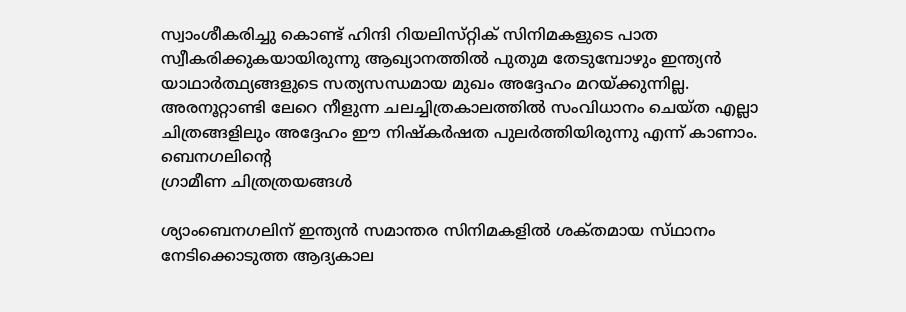സ്വാംശീകരിച്ചു കൊണ്ട്‌ ഹിന്ദി റിയലിസ്‌റ്റിക്‌ സിനിമകളുടെ പാത സ്വീകരിക്കുകയായിരുന്നു ആഖ്യാനത്തില്‍ പുതുമ തേടുമ്പോഴും ഇന്ത്യന്‍ യാഥാര്‍ത്ഥ്യങ്ങളുടെ സത്യസന്ധമായ മുഖം അദ്ദേഹം മറയ്‌ക്കുന്നില്ല. അരനൂറ്റാണ്ടി ലേറെ നീളുന്ന ചലച്ചിത്രകാലത്തില്‍ സംവിധാനം ചെയ്‌ത എല്ലാ ചിത്രങ്ങളിലും അദ്ദേഹം ഈ നിഷ്‌കര്‍ഷത പുലര്‍ത്തിയിരുന്നു എന്ന്‌ കാണാം.
ബെനഗലിന്റെ
ഗ്രാമീണ ചിത്രത്രയങ്ങള്‍

ശ്യാംബെനഗലിന്‌ ഇന്ത്യന്‍ സമാന്തര സിനിമകളില്‍ ശക്‌തമായ സ്‌ഥാനം നേടിക്കൊടുത്ത ആദ്യകാല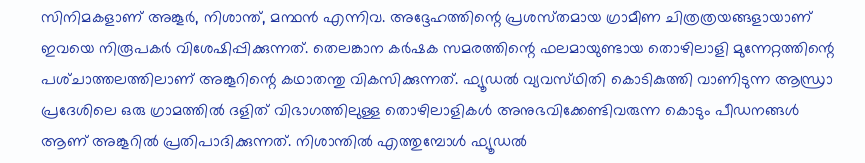സിനിമകളാണ്‌ അങ്കൂര്‍, നിശാന്ത്‌, മന്ഥന്‍ എന്നിവ. അദ്ദേഹത്തിന്റെ പ്രശസ്‌തമായ ഗ്രാമീണ ചിത്രത്രയങ്ങളായാണ്‌ ഇവയെ നിരൂപകര്‍ വിശേഷിപ്പിക്കുന്നത്‌. തെലങ്കാന കര്‍ഷക സമരത്തിന്റെ ഫലമായുണ്ടായ തൊഴിലാളി മുന്നേറ്റത്തിന്റെ പശ്‌ചാത്തലത്തിലാണ്‌ അങ്കൂറിന്റെ കഥാതന്തു വികസിക്കുന്നത്‌. ഫ്യൂഡല്‍ വ്യവസ്‌ഥിതി കൊടികുത്തി വാണിടുന്ന ആന്ധ്രാ പ്രദേശിലെ ഒരു ഗ്രാമത്തില്‍ ദളിത്‌ വിഭാഗത്തിലുള്ള തൊഴിലാളികള്‍ അനുഭവിക്കേണ്ടിവരുന്ന കൊടും പീഡനങ്ങള്‍ ആണ്‌ അങ്കൂറില്‍ പ്രതിപാദിക്കുന്നത്‌. നിശാന്തില്‍ എത്തുമ്പോള്‍ ഫ്യൂഡല്‍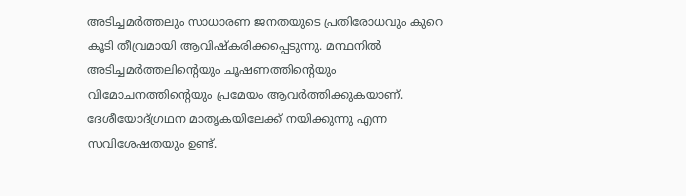അടിച്ചമര്‍ത്തലും സാധാരണ ജനതയുടെ പ്രതിരോധവും കുറെ കൂടി തീവ്രമായി ആവിഷ്‌കരിക്കപ്പെടുന്നു. മന്ഥനില്‍ അടിച്ചമര്‍ത്തലിന്റെയും ചൂഷണത്തിന്റെയും വിമോചനത്തിന്റെയും പ്രമേയം ആവര്‍ത്തിക്കുകയാണ്‌. ദേശീയോദ്‌ഗ്രഥന മാതൃകയിലേക്ക്‌ നയിക്കുന്നു എന്ന സവിശേഷതയും ഉണ്ട്‌.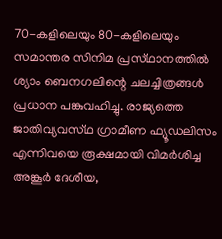70-കളിലെയും 80-കളിലെയും സമാന്തര സിനിമ പ്രസ്‌ഥാനത്തില്‍ ശ്യാം ബെനഗലിന്റെ ചലച്ചിത്രങ്ങള്‍ പ്രധാന പങ്കുവഹിച്ചു. രാജ്യത്തെ ജാതിവ്യവസ്‌ഥ ഗ്രാമീണ ഫ്യൂഡലിസം എന്നിവയെ രൂക്ഷമായി വിമര്‍ശിച്ച അങ്കൂര്‍ ദേശീയ,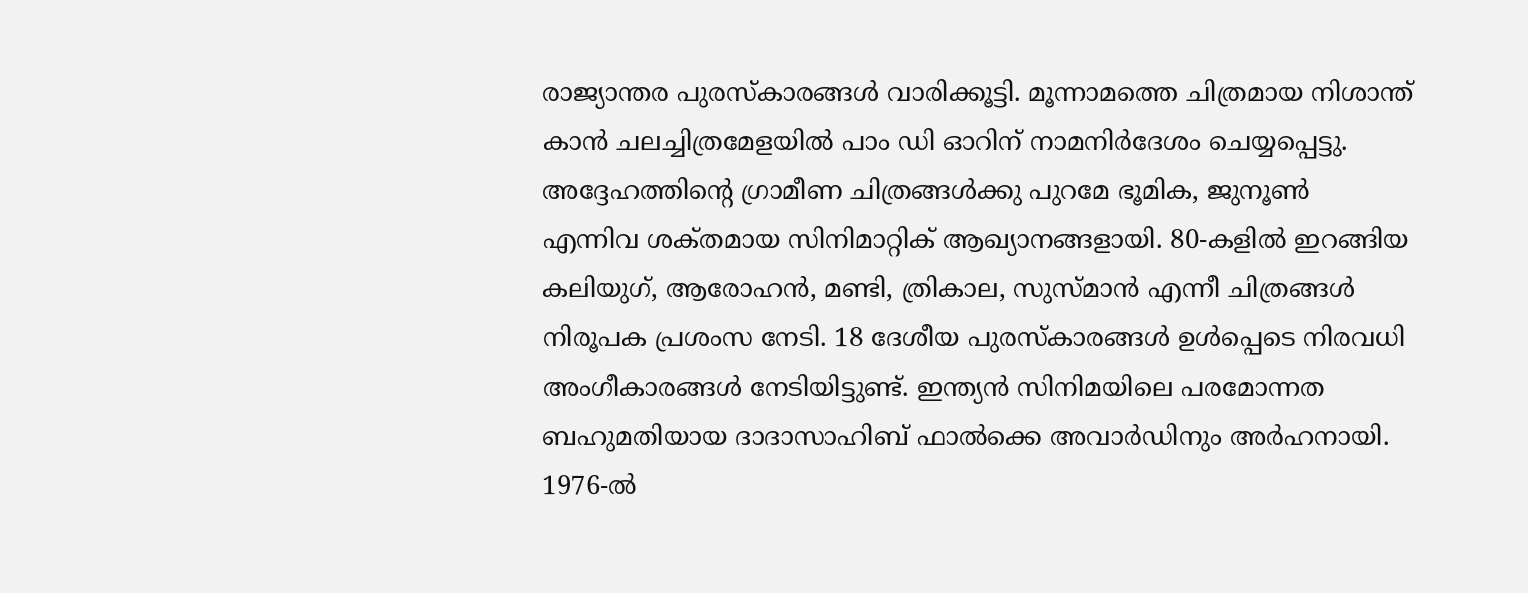രാജ്യാന്തര പുരസ്‌കാരങ്ങള്‍ വാരിക്കൂട്ടി. മൂന്നാമത്തെ ചിത്രമായ നിശാന്ത്‌ കാന്‍ ചലച്ചിത്രമേളയില്‍ പാം ഡി ഓറിന്‌ നാമനിര്‍ദേശം ചെയ്യപ്പെട്ടു.
അദ്ദേഹത്തിന്റെ ഗ്രാമീണ ചിത്രങ്ങള്‍ക്കു പുറമേ ഭൂമിക, ജുനൂണ്‍ എന്നിവ ശക്‌തമായ സിനിമാറ്റിക്‌ ആഖ്യാനങ്ങളായി. 80-കളില്‍ ഇറങ്ങിയ കലിയുഗ്‌, ആരോഹന്‍, മണ്ടി, ത്രികാല, സുസ്‌മാന്‍ എന്നീ ചിത്രങ്ങള്‍ നിരൂപക പ്രശംസ നേടി. 18 ദേശീയ പുരസ്‌കാരങ്ങള്‍ ഉള്‍പ്പെടെ നിരവധി അംഗീകാരങ്ങള്‍ നേടിയിട്ടുണ്ട്‌. ഇന്ത്യന്‍ സിനിമയിലെ പരമോന്നത ബഹുമതിയായ ദാദാസാഹിബ്‌ ഫാല്‍ക്കെ അവാര്‍ഡിനും അര്‍ഹനായി. 1976-ല്‍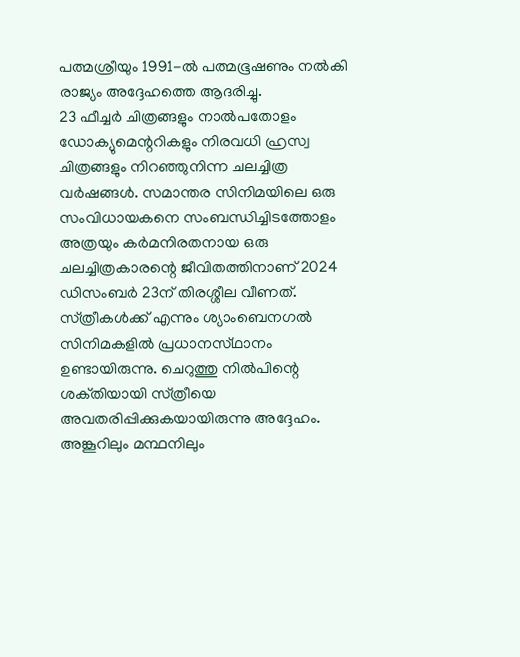പത്മശ്രീയും 1991-ല്‍ പത്മഭൂഷണും നല്‍കി രാജ്യം അദ്ദേഹത്തെ ആദരിച്ചു.
23 ഫീച്ചര്‍ ചിത്രങ്ങളും നാല്‍പതോളം ഡോക്യുമെന്ററികളും നിരവധി ഹ്രസ്വ ചിത്രങ്ങളും നിറഞ്ഞുനിന്ന ചലച്ചിത്ര വര്‍ഷങ്ങള്‍. സമാന്തര സിനിമയിലെ ഒരു സംവിധായകനെ സംബന്ധിച്ചിടത്തോളം അത്രയും കര്‍മനിരതനായ ഒരു ചലച്ചിത്രകാരന്റെ ജീവിതത്തിനാണ്‌ 2024 ഡിസംബര്‍ 23ന്‌ തിരശ്ശീല വീണത്‌.
സ്‌ത്രീകള്‍ക്ക്‌ എന്നും ശ്യാംബെനഗല്‍ സിനിമകളില്‍ പ്രധാനസ്‌ഥാനം ഉണ്ടായിരുന്നു. ചെറുത്തു നില്‍പിന്റെ ശക്‌തിയായി സ്‌ത്രീയെ അവതരിപ്പിക്കുകയായിരുന്നു അദ്ദേഹം. അങ്കൂറിലും മന്ഥനിലും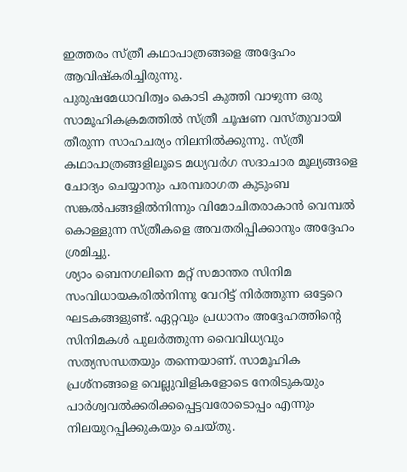ഇത്തരം സ്‌ത്രീ കഥാപാത്രങ്ങളെ അദ്ദേഹം ആവിഷ്‌കരിച്ചിരുന്നു.
പുരുഷമേധാവിത്വം കൊടി കുത്തി വാഴുന്ന ഒരു സാമൂഹികക്രമത്തില്‍ സ്‌ത്രീ ചൂഷണ വസ്‌തുവായി തീരുന്ന സാഹചര്യം നിലനില്‍ക്കുന്നു. സ്‌ത്രീ കഥാപാത്രങ്ങളിലൂടെ മധ്യവര്‍ഗ സദാചാര മൂല്യങ്ങളെ ചോദ്യം ചെയ്യാനും പരമ്പരാഗത കുടുംബ സങ്കല്‍പങ്ങളില്‍നിന്നും വിമോചിതരാകാന്‍ വെമ്പല്‍ കൊള്ളുന്ന സ്‌ത്രീകളെ അവതരിപ്പിക്കാനും അദ്ദേഹം ശ്രമിച്ചു.
ശ്യാം ബെനഗലിനെ മറ്റ്‌ സമാന്തര സിനിമ സംവിധായകരില്‍നിന്നു വേറിട്ട്‌ നിര്‍ത്തുന്ന ഒട്ടേറെ ഘടകങ്ങളുണ്ട്‌. ഏറ്റവും പ്രധാനം അദ്ദേഹത്തിന്റെ സിനിമകള്‍ പുലര്‍ത്തുന്ന വൈവിധ്യവും സത്യസന്ധതയും തന്നെയാണ്‌. സാമൂഹിക പ്രശ്‌നങ്ങളെ വെല്ലുവിളികളോടെ നേരിടുകയും പാര്‍ശ്വവല്‍ക്കരിക്കപ്പെട്ടവരോടൊപ്പം എന്നും നിലയുറപ്പിക്കുകയും ചെയ്‌തു.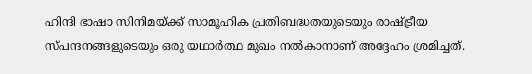ഹിന്ദി ഭാഷാ സിനിമയ്‌ക്ക്‌ സാമൂഹിക പ്രതിബദ്ധതയുടെയും രാഷ്‌ട്രീയ സ്‌പന്ദനങ്ങളുടെയും ഒരു യഥാര്‍ത്ഥ മുഖം നല്‍കാനാണ്‌ അദ്ദേഹം ശ്രമിച്ചത്‌.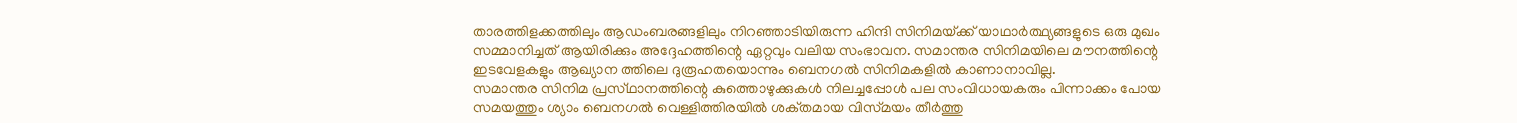താരത്തിളക്കത്തിലും ആഡംബരങ്ങളിലും നിറഞ്ഞാടിയിരുന്ന ഹിന്ദി സിനിമയ്‌ക്ക്‌ യാഥാര്‍ത്ഥ്യങ്ങളുടെ ഒരു മുഖം സമ്മാനിച്ചത്‌ ആയിരിക്കും അദ്ദേഹത്തിന്റെ ഏറ്റവും വലിയ സംഭാവന. സമാന്തര സിനിമയിലെ മൗനത്തിന്റെ ഇടവേളകളും ആഖ്യാന ത്തിലെ ദുരൂഹതയൊന്നും ബെനഗല്‍ സിനിമകളില്‍ കാണാനാവില്ല.
സമാന്തര സിനിമ പ്രസ്‌ഥാനത്തിന്റെ കുത്തൊഴുക്കുകള്‍ നിലച്ചപ്പോള്‍ പല സംവിധായകരും പിന്നാക്കം പോയ സമയത്തും ശ്യാം ബെനഗല്‍ വെള്ളിത്തിരയില്‍ ശക്‌തമായ വിസ്‌മയം തീര്‍ത്തു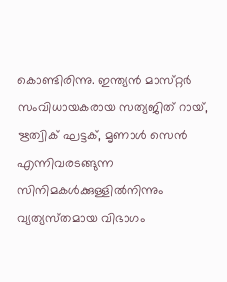കൊണ്ടിരിന്നു. ഇന്ത്യന്‍ മാസ്‌റ്റര്‍ സംവിധായകരായ സത്യജിത്‌ റായ്‌, ഋത്വിക്‌ ഘട്ടക്‌, മൃണാള്‍ സെന്‍ എന്നിവരടങ്ങുന്ന സിനിമകള്‍ക്കുള്ളില്‍നിന്നും വ്യത്യസ്‌തമായ വിഭാഗം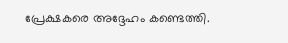പ്രേക്ഷകരെ അദ്ദേഹം കണ്ടെത്തി.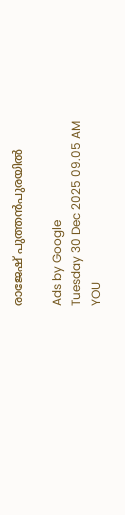രാജേഷ്‌ പുത്തന്‍പുരയില്‍

Ads by Google
Tuesday 30 Dec 2025 09.05 AM
YOU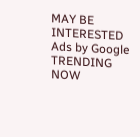MAY BE INTERESTED
Ads by Google
TRENDING NOW